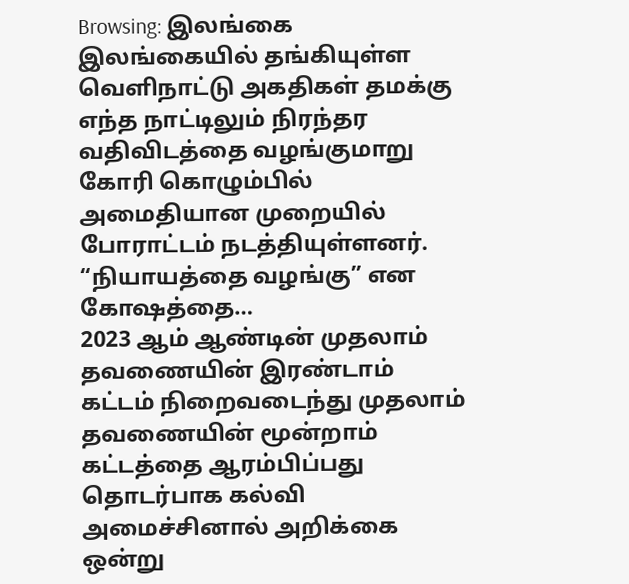Browsing: இலங்கை
இலங்கையில் தங்கியுள்ள வெளிநாட்டு அகதிகள் தமக்கு எந்த நாட்டிலும் நிரந்தர வதிவிடத்தை வழங்குமாறு கோரி கொழும்பில் அமைதியான முறையில் போராட்டம் நடத்தியுள்ளனர். “நியாயத்தை வழங்கு” என கோஷத்தை…
2023 ஆம் ஆண்டின் முதலாம் தவணையின் இரண்டாம் கட்டம் நிறைவடைந்து முதலாம் தவணையின் மூன்றாம் கட்டத்தை ஆரம்பிப்பது தொடர்பாக கல்வி அமைச்சினால் அறிக்கை ஒன்று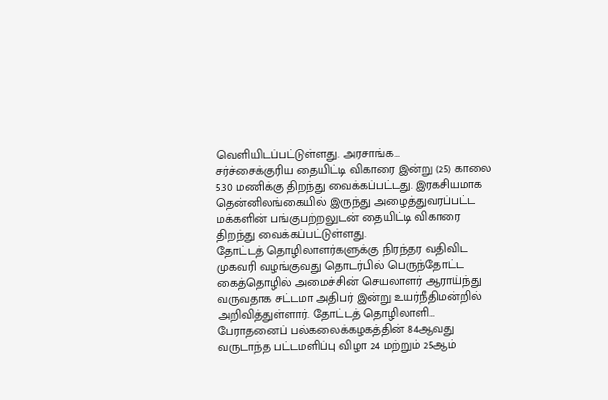வெளியிடப்பட்டுள்ளது. அரசாங்க…
சர்ச்சைக்குரிய தையிட்டி விகாரை இன்று (25) காலை 5.30 மணிக்கு திறந்து வைக்கப்பட்டது. இரகசியமாக தென்னிலங்கையில் இருந்து அழைத்துவரப்பட்ட மக்களின் பங்குபற்றலுடன் தையிட்டி விகாரை திறந்து வைக்கப்பட்டுள்ளது.
தோட்டத் தொழிலாளர்களுக்கு நிரந்தர வதிவிட முகவரி வழங்குவது தொடர்பில் பெருந்தோட்ட கைத்தொழில் அமைச்சின் செயலாளர் ஆராய்ந்து வருவதாக சட்டமா அதிபர் இன்று உயர்நீதிமன்றில் அறிவித்துள்ளார். தோட்டத் தொழிலாளி…
பேராதனைப் பல்கலைக்கழகத்தின் 84ஆவது வருடாந்த பட்டமளிப்பு விழா 24 மற்றும் 25ஆம்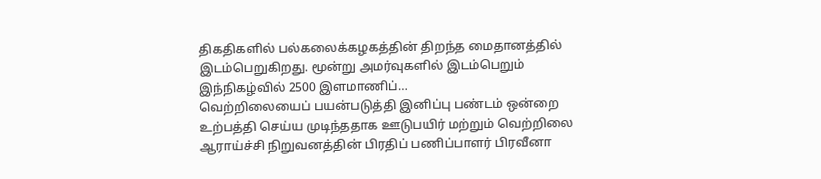திகதிகளில் பல்கலைக்கழகத்தின் திறந்த மைதானத்தில் இடம்பெறுகிறது. மூன்று அமர்வுகளில் இடம்பெறும் இந்நிகழ்வில் 2500 இளமாணிப்…
வெற்றிலையைப் பயன்படுத்தி இனிப்பு பண்டம் ஒன்றை உற்பத்தி செய்ய முடிந்ததாக ஊடுபயிர் மற்றும் வெற்றிலை ஆராய்ச்சி நிறுவனத்தின் பிரதிப் பணிப்பாளர் பிரவீனா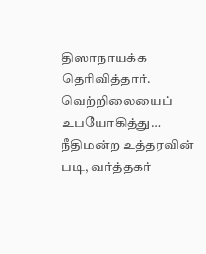திஸாநாயக்க தெரிவித்தார். வெற்றிலையைப் உபயோகித்து…
நீதிமன்ற உத்தரவின் படி, வர்த்தகர்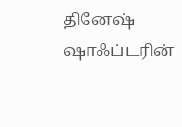தினேஷ் ஷாஃப்டரின்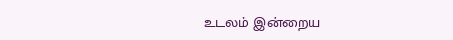உடலம் இன்றைய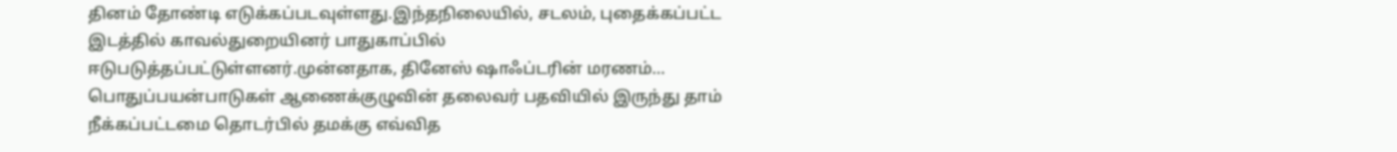தினம் தோண்டி எடுக்கப்படவுள்ளது.இந்தநிலையில், சடலம், புதைக்கப்பட்ட இடத்தில் காவல்துறையினர் பாதுகாப்பில் ஈடுபடுத்தப்பட்டுள்ளனர்.முன்னதாக, தினேஸ் ஷாஃப்டரின் மரணம்…
பொதுப்பயன்பாடுகள் ஆணைக்குழுவின் தலைவர் பதவியில் இருந்து தாம் நீக்கப்பட்டமை தொடர்பில் தமக்கு எவ்வித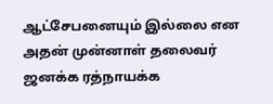ஆட்சேபனையும் இல்லை என அதன் முன்னாள் தலைவர் ஜனக்க ரத்நாயக்க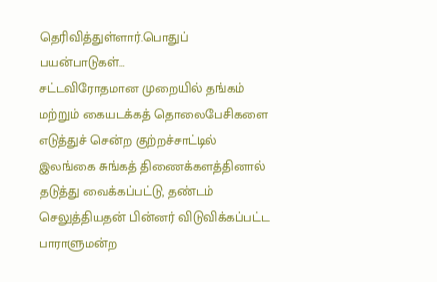தெரிவித்துள்ளார்.பொதுப் பயன்பாடுகள்…
சட்டவிரோதமான முறையில் தங்கம் மற்றும் கையடக்கத் தொலைபேசிகளை எடுத்துச் சென்ற குற்றச்சாட்டில் இலங்கை சுங்கத் திணைக்களத்தினால் தடுத்து வைக்கப்பட்டு, தண்டம் செலுத்தியதன் பின்னர் விடுவிக்கப்பட்ட பாராளுமன்ற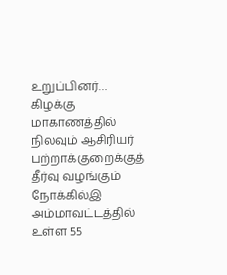உறுப்பினர்…
கிழக்கு மாகாணத்தில் நிலவும் ஆசிரியர் பற்றாக்குறைக்குத் தீர்வு வழங்கும் நோக்கில்இ அம்மாவட்டத்தில் உள்ள 55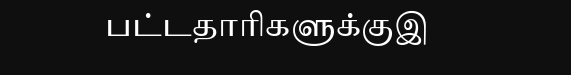பட்டதாரிகளுக்குஇ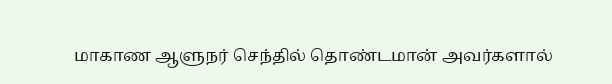மாகாண ஆளுநர் செந்தில் தொண்டமான் அவர்களால்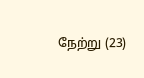நேற்று (23)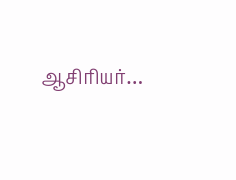ஆசிரியர்…